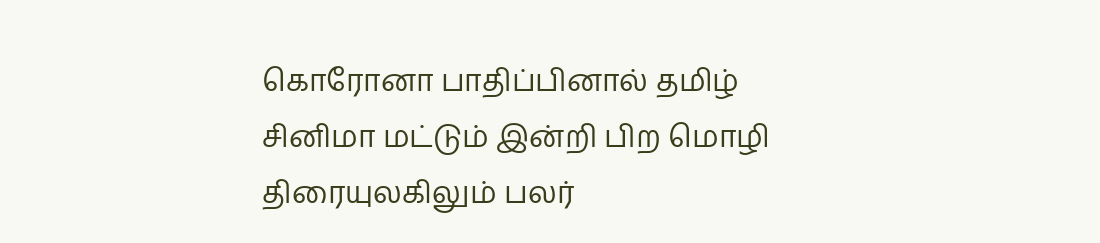கொரோனா பாதிப்பினால் தமிழ் சினிமா மட்டும் இன்றி பிற மொழி திரையுலகிலும் பலர்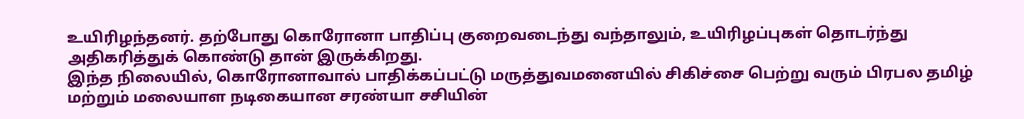உயிரிழந்தனர். தற்போது கொரோனா பாதிப்பு குறைவடைந்து வந்தாலும், உயிரிழப்புகள் தொடர்ந்து அதிகரித்துக் கொண்டு தான் இருக்கிறது.
இந்த நிலையில், கொரோனாவால் பாதிக்கப்பட்டு மருத்துவமனையில் சிகிச்சை பெற்று வரும் பிரபல தமிழ் மற்றும் மலையாள நடிகையான சரண்யா சசியின்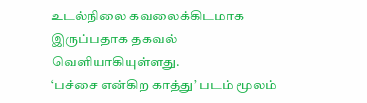உடல்நிலை கவலைக்கிடமாக இருப்பதாக தகவல் வெளியாகியுள்ளது.
‘பச்சை என்கிற காத்து’ படம் மூலம்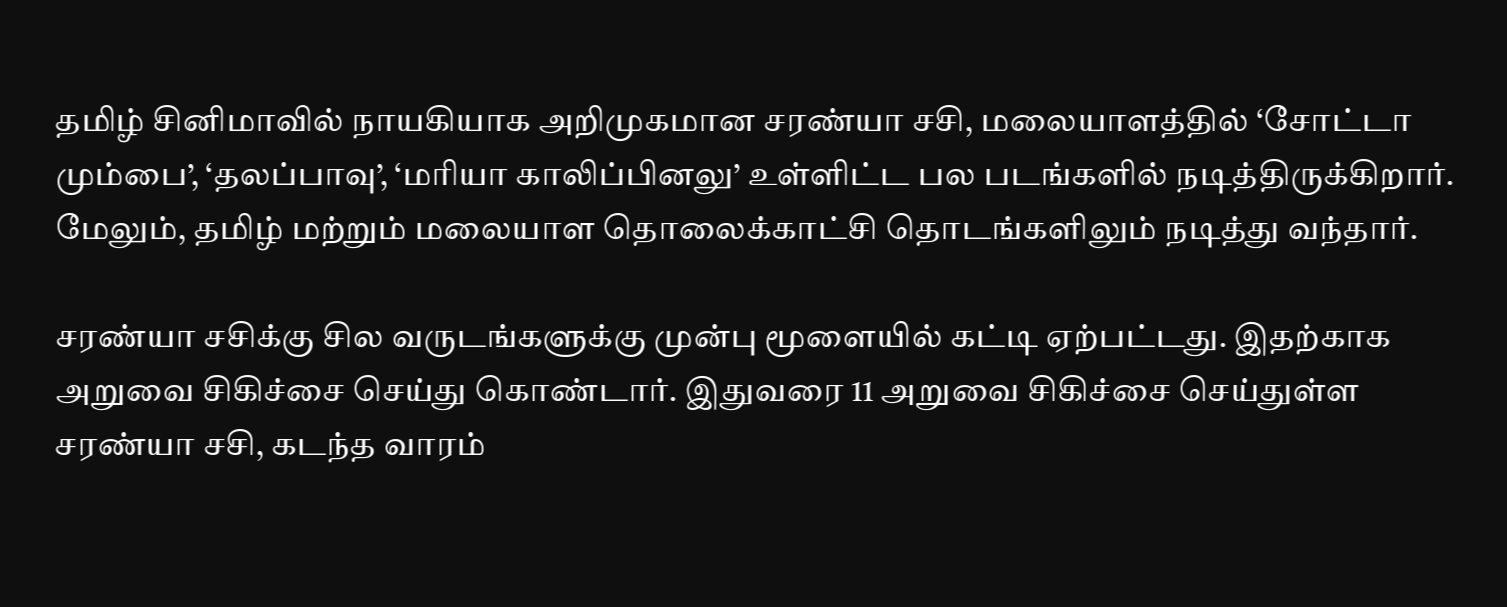தமிழ் சினிமாவில் நாயகியாக அறிமுகமான சரண்யா சசி, மலையாளத்தில் ‘சோட்டா மும்பை’, ‘தலப்பாவு’, ‘மரியா காலிப்பினலு’ உள்ளிட்ட பல படங்களில் நடித்திருக்கிறார். மேலும், தமிழ் மற்றும் மலையாள தொலைக்காட்சி தொடங்களிலும் நடித்து வந்தார்.

சரண்யா சசிக்கு சில வருடங்களுக்கு முன்பு மூளையில் கட்டி ஏற்பட்டது. இதற்காக அறுவை சிகிச்சை செய்து கொண்டார். இதுவரை 11 அறுவை சிகிச்சை செய்துள்ள சரண்யா சசி, கடந்த வாரம்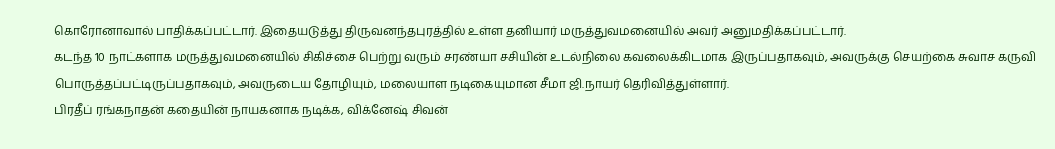கொரோனாவால் பாதிக்கப்பட்டார். இதையடுத்து திருவனந்தபுரத்தில் உள்ள தனியார் மருத்துவமனையில் அவர் அனுமதிக்கப்பட்டார்.
கடந்த 10 நாட்களாக மருத்துவமனையில் சிகிச்சை பெற்று வரும் சரண்யா சசியின் உடல்நிலை கவலைக்கிடமாக இருப்பதாகவும், அவருக்கு செயற்கை சுவாச கருவி பொருத்தப்பட்டிருப்பதாகவும், அவருடைய தோழியும், மலையாள நடிகையுமான சீமா ஜி.நாயர் தெரிவித்துள்ளார்.
பிரதீப் ரங்கநாதன் கதையின் நாயகனாக நடிக்க, விக்னேஷ் சிவன்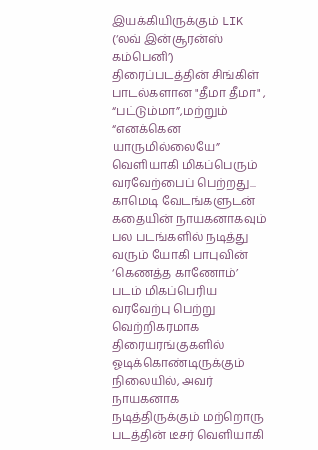இயக்கியிருக்கும் LIK (‘லவ் இன்சூரன்ஸ் கம்பெனி’) திரைப்படத்தின் சிங்கிள் பாடல்களான "தீமா தீமா" , “பட்டும்மா”,மற்றும் “எனக்கென யாருமில்லையே” வெளியாகி மிகப்பெரும் வரவேற்பைப் பெற்றது...
காமெடி வேடங்களுடன் கதையின் நாயகனாகவும் பல படங்களில் நடித்து வரும் யோகி பாபுவின் ‘கெணத்த காணோம்’ படம் மிகப்பெரிய வரவேற்பு பெற்று வெற்றிகரமாக திரையரங்குகளில் ஓடிக்கொண்டிருக்கும் நிலையில், அவர் நாயகனாக நடித்திருக்கும் மற்றொரு படத்தின் டீசர் வெளியாகி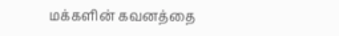மக்களின் கவனத்தை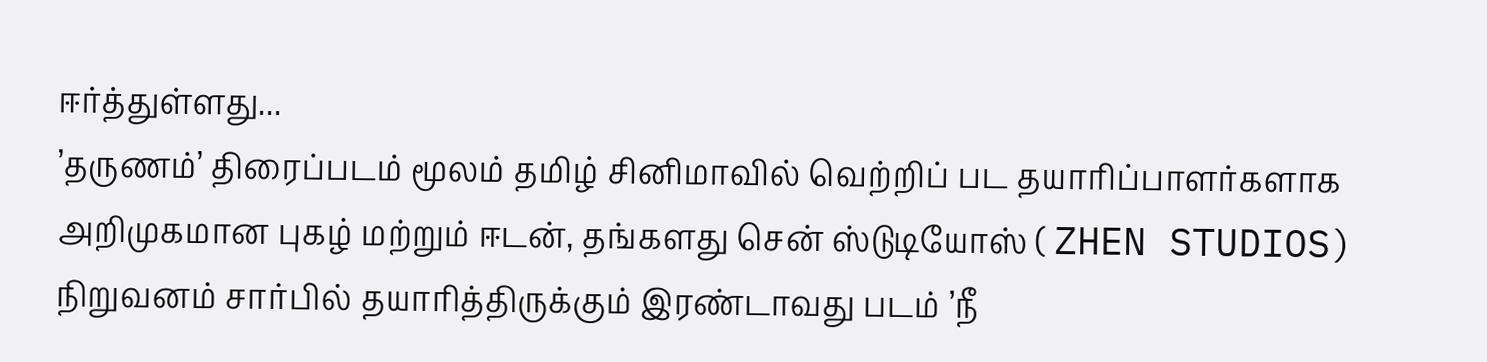ஈர்த்துள்ளது...
’தருணம்’ திரைப்படம் மூலம் தமிழ் சினிமாவில் வெற்றிப் பட தயாரிப்பாளர்களாக அறிமுகமான புகழ் மற்றும் ஈடன், தங்களது சென் ஸ்டுடியோஸ் ( ZHEN STUDIOS) நிறுவனம் சார்பில் தயாரித்திருக்கும் இரண்டாவது படம் ’நீ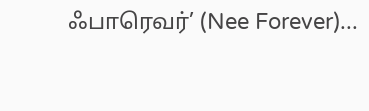ஃபாரெவர்’ (Nee Forever)...